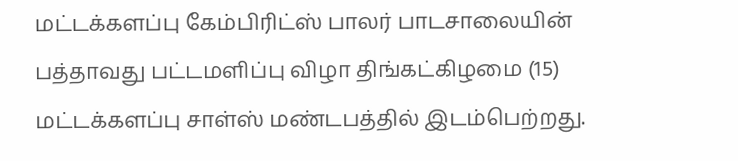மட்டக்களப்பு கேம்பிரிட்ஸ் பாலர் பாடசாலையின் பத்தாவது பட்டமளிப்பு விழா திங்கட்கிழமை (15) மட்டக்களப்பு சாள்ஸ் மண்டபத்தில் இடம்பெற்றது.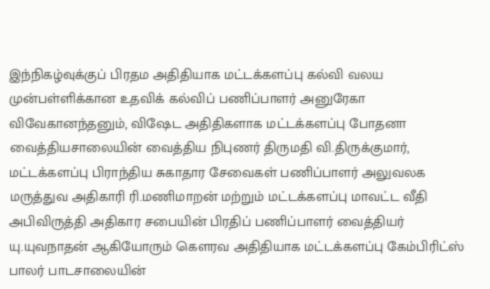இந்நிகழ்வுக்குப் பிரதம அதிதியாக மட்டக்களப்பு கல்வி வலய முன்பள்ளிக்கான உதவிக் கல்விப் பணிப்பாளர் அனுரேகா விவேகானந்தனும், விஷேட அதிதிகளாக மட்டக்களப்பு போதனா வைத்தியசாலையின் வைத்திய நிபுணர் திருமதி வி.திருக்குமார், மட்டக்களப்பு பிராந்திய சுகாதார சேவைகள் பணிப்பாளர் அலுவலக மருத்துவ அதிகாரி ரி.மணிமாறன் மற்றும் மட்டக்களப்பு மாவட்ட வீதி அபிவிருத்தி அதிகார சபையின் பிரதிப் பணிப்பாளர் வைத்தியர் யு.யுவநாதன் ஆகியோரும் கௌரவ அதிதியாக மட்டக்களப்பு கேம்பிரிட்ஸ் பாலர் பாடசாலையின்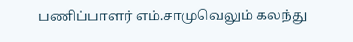பணிப்பாளர் எம்.சாமுவெலும் கலந்து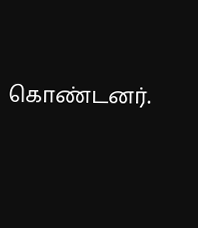கொண்டனர்.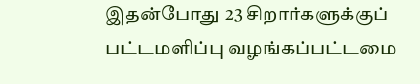இதன்போது 23 சிறார்களுக்குப் பட்டமளிப்பு வழங்கப்பட்டமை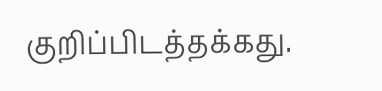குறிப்பிடத்தக்கது.